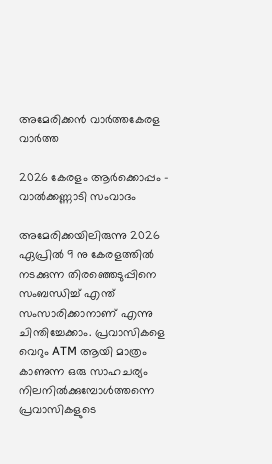അമേരിക്കൻ വാർത്തകേരള വാർത്ത

2026 കേരളം ആർക്കൊപ്പം – വാൽക്കണ്ണാടി സംവാദം

അമേരിക്കയിലിരുന്നു 2026 ഏപ്രിൽ 9 നു കേരളത്തിൽ നടക്കുന്ന തിരഞ്ഞെടുപ്പിനെ സംബന്ധിച്ച് എന്ത് സംസാരിക്കാനാണ് എന്നു ചിന്തിച്ചേക്കാം. പ്രവാസികളെ വെറും ATM ആയി മാത്രം കാണുന്ന ഒരു സാഹചര്യം നിലനിൽക്കുമ്പോൾത്തന്നെ പ്രവാസികളുടെ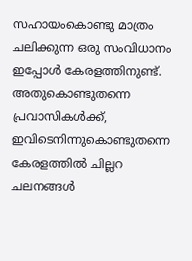സഹായംകൊണ്ടു മാത്രം ചലിക്കുന്ന ഒരു സംവിധാനം ഇപ്പോൾ കേരളത്തിനുണ്ട്. അതുകൊണ്ടുതന്നെ പ്രവാസികൾക്ക്, ഇവിടെനിന്നുകൊണ്ടുതന്നെ കേരളത്തിൽ ചില്ലറ ചലനങ്ങൾ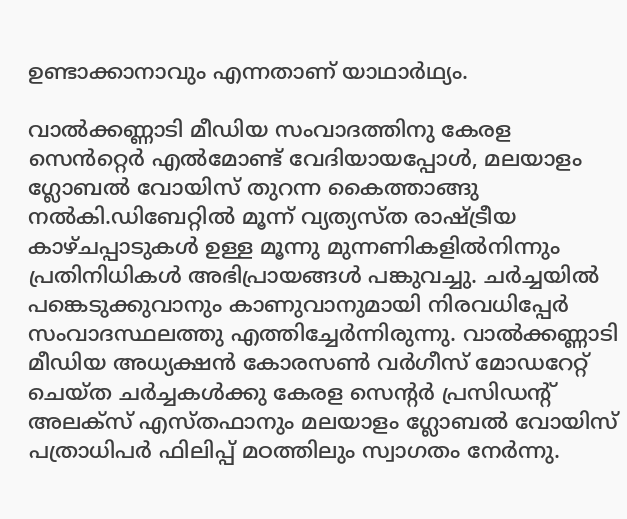ഉണ്ടാക്കാനാവും എന്നതാണ് യാഥാർഥ്യം.

വാൽക്കണ്ണാടി മീഡിയ സംവാദത്തിനു കേരള സെൻറ്റെർ എൽമോണ്ട് വേദിയായപ്പോൾ, മലയാളം ഗ്ലോബൽ വോയിസ് തുറന്ന കൈത്താങ്ങു നൽകി.ഡിബേറ്റിൽ മൂന്ന് വ്യത്യസ്ത രാഷ്ട്രീയ കാഴ്ചപ്പാടുകൾ ഉള്ള മൂന്നു മുന്നണികളിൽനിന്നും പ്രതിനിധികൾ അഭിപ്രായങ്ങൾ പങ്കുവച്ചു. ചർച്ചയിൽ പങ്കെടുക്കുവാനും കാണുവാനുമായി നിരവധിപ്പേർ സംവാദസ്ഥലത്തു എത്തിച്ചേർന്നിരുന്നു. വാൽക്കണ്ണാടി മീഡിയ അധ്യക്ഷൻ കോരസൺ വർഗീസ് മോഡറേറ്റ് ചെയ്ത ചർച്ചകൾക്കു കേരള സെന്റർ പ്രസിഡന്റ് അലക്സ് എസ്തഫാനും മലയാളം ഗ്ലോബൽ വോയിസ് പത്രാധിപർ ഫിലിപ്പ് മഠത്തിലും സ്വാഗതം നേർന്നു.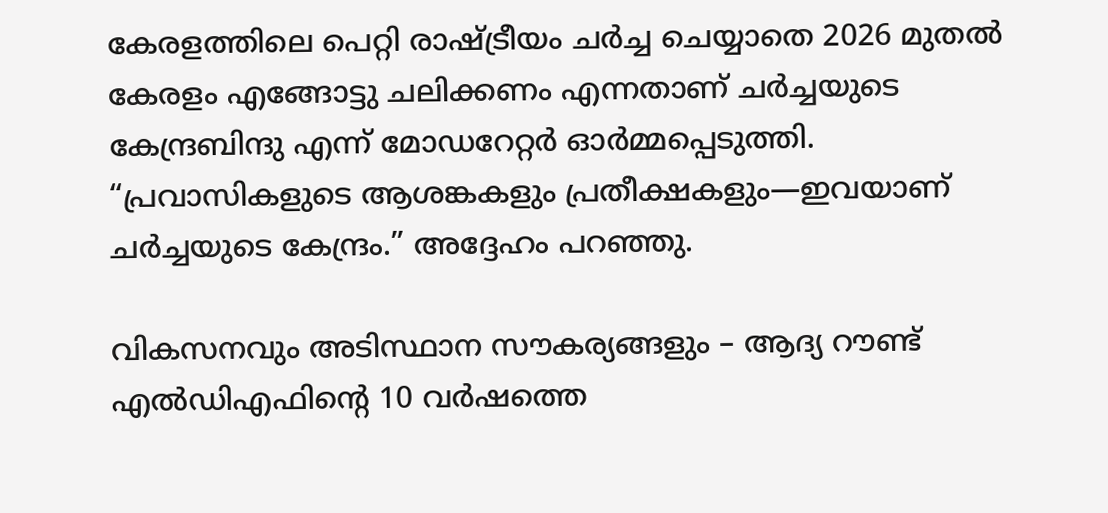കേരളത്തിലെ പെറ്റി രാഷ്ട്രീയം ചർച്ച ചെയ്യാതെ 2026 മുതൽ കേരളം എങ്ങോട്ടു ചലിക്കണം എന്നതാണ് ചർച്ചയുടെ കേന്ദ്രബിന്ദു എന്ന് മോഡറേറ്റർ ഓർമ്മപ്പെടുത്തി. “പ്രവാസികളുടെ ആശങ്കകളും പ്രതീക്ഷകളും—ഇവയാണ് ചര്‍ച്ചയുടെ കേന്ദ്രം.” അദ്ദേഹം പറഞ്ഞു.

വികസനവും അടിസ്ഥാന സൗകര്യങ്ങളും – ആദ്യ റൗണ്ട് എൽഡിഎഫിന്റെ 10 വർഷത്തെ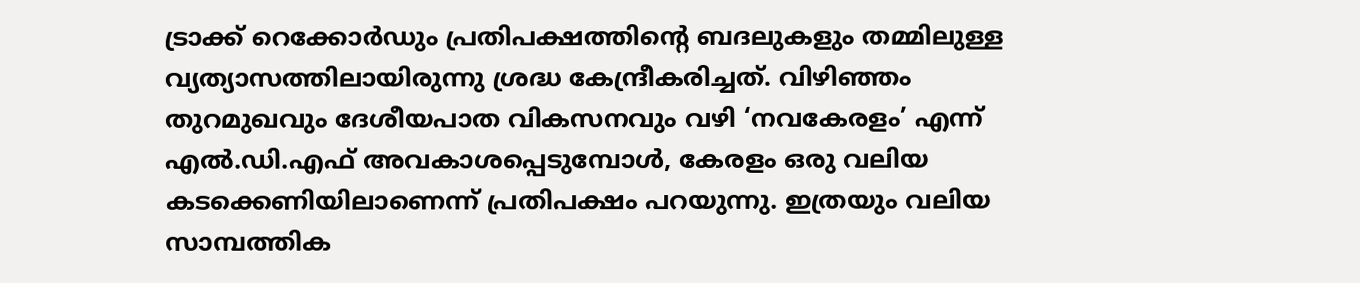ട്രാക്ക് റെക്കോർഡും പ്രതിപക്ഷത്തിന്റെ ബദലുകളും തമ്മിലുള്ള വ്യത്യാസത്തിലായിരുന്നു ശ്രദ്ധ കേന്ദ്രീകരിച്ചത്. വിഴിഞ്ഞം തുറമുഖവും ദേശീയപാത വികസനവും വഴി ‘നവകേരളം’ എന്ന് എൽ.ഡി.എഫ് അവകാശപ്പെടുമ്പോൾ, കേരളം ഒരു വലിയ കടക്കെണിയിലാണെന്ന് പ്രതിപക്ഷം പറയുന്നു. ഇത്രയും വലിയ സാമ്പത്തിക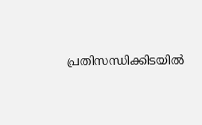പ്രതിസന്ധിക്കിടയിൽ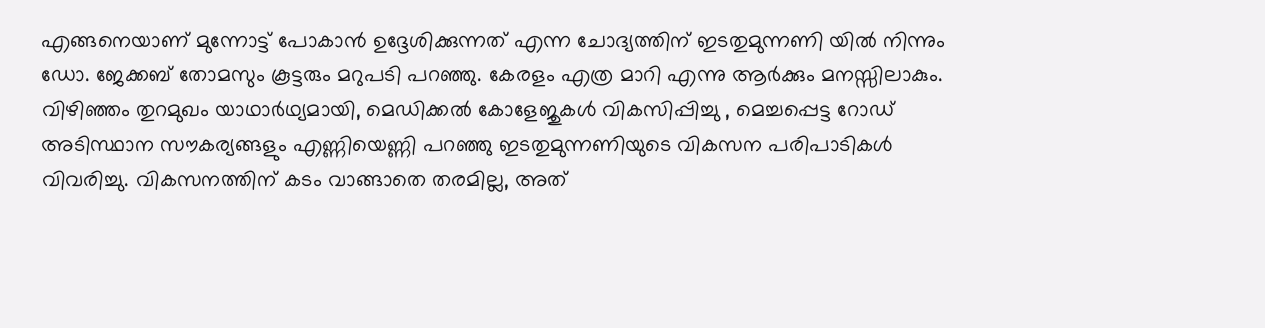എങ്ങനെയാണ് മുന്നോട്ട് പോകാൻ ഉദ്ദേശിക്കുന്നത് എന്ന ചോദ്യത്തിന് ഇടതുമുന്നണി യിൽ നിന്നും ഡോ. ജേക്കബ് തോമസും കൂട്ടരും മറുപടി പറഞ്ഞു. കേരളം എത്ര മാറി എന്നു ആർക്കും മനസ്സിലാകും. വിഴിഞ്ഞം തുറമുഖം യാഥാർഥ്യമായി, മെഡിക്കൽ കോളേജുകൾ വികസിപ്പിച്ചു , മെച്ചപ്പെട്ട റോഡ് അടിസ്ഥാന സൗകര്യങ്ങളും എണ്ണിയെണ്ണി പറഞ്ഞു ഇടതുമുന്നണിയുടെ വികസന പരിപാടികൾ വിവരിച്ചു. വികസനത്തിന് കടം വാങ്ങാതെ തരമില്ല, അത്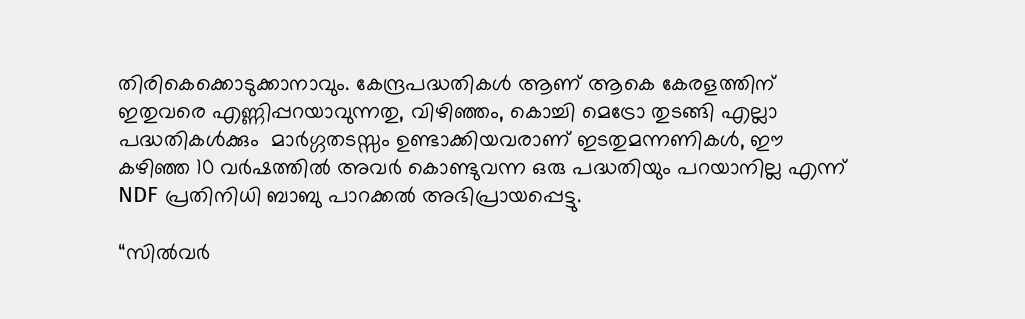തിരികെക്കൊടുക്കാനാവും. കേന്ദ്രപദ്ധതികൾ ആണ് ആകെ കേരളത്തിന് ഇതുവരെ എണ്ണിപ്പറയാവുന്നതു, വിഴിഞ്ഞം, കൊച്ചി മെട്രോ തുടങ്ങി എല്ലാ പദ്ധതികൾക്കും  മാർഗ്ഗതടസ്സം ഉണ്ടാക്കിയവരാണ് ഇടതുമന്നണികൾ, ഈ കഴിഞ്ഞ 10 വർഷത്തിൽ അവർ കൊണ്ടുവന്ന ഒരു പദ്ധതിയും പറയാനില്ല എന്ന് NDF പ്രതിനിധി ബാബു പാറക്കൽ അഭിപ്രായപ്പെട്ടു.

“സിൽവർ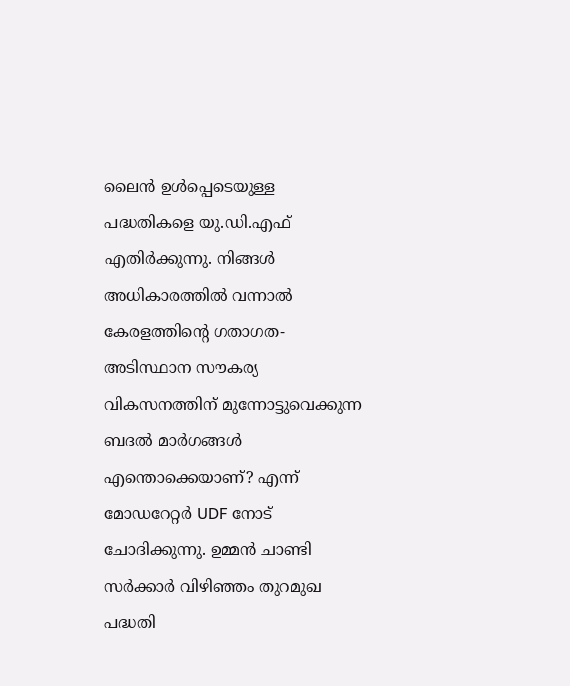ലൈൻ ഉൾപ്പെടെയുള്ള പദ്ധതികളെ യു.ഡി.എഫ് എതിർക്കുന്നു. നിങ്ങൾ അധികാരത്തിൽ വന്നാൽ കേരളത്തിന്റെ ഗതാഗത-അടിസ്ഥാന സൗകര്യ വികസനത്തിന് മുന്നോട്ടുവെക്കുന്ന ബദൽ മാർഗങ്ങൾ എന്തൊക്കെയാണ്? എന്ന് മോഡറേറ്റർ UDF നോട് ചോദിക്കുന്നു. ഉമ്മൻ ചാണ്ടി സർക്കാർ വിഴിഞ്ഞം തുറമുഖ പദ്ധതി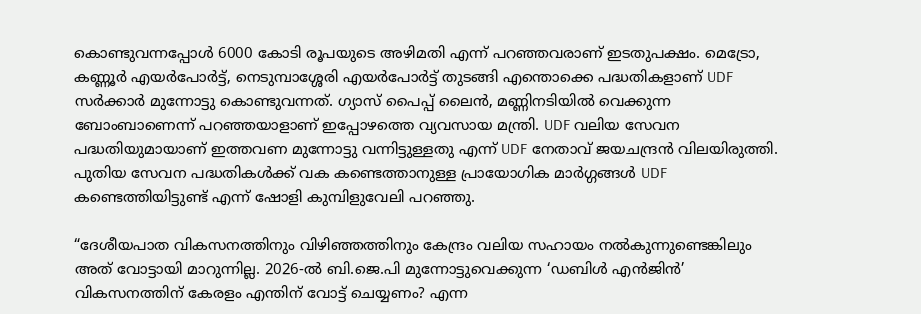കൊണ്ടുവന്നപ്പോൾ 6000 കോടി രൂപയുടെ അഴിമതി എന്ന് പറഞ്ഞവരാണ് ഇടതുപക്ഷം. മെട്രോ, കണ്ണൂർ എയർപോർട്ട്, നെടുമ്പാശ്ശേരി എയർപോർട്ട് തുടങ്ങി എന്തൊക്കെ പദ്ധതികളാണ് UDF സർക്കാർ മുന്നോട്ടു കൊണ്ടുവന്നത്. ഗ്യാസ് പൈപ്പ് ലൈൻ, മണ്ണിനടിയിൽ വെക്കുന്ന ബോംബാണെന്ന് പറഞ്ഞയാളാണ് ഇപ്പോഴത്തെ വ്യവസായ മന്ത്രി. UDF വലിയ സേവന പദ്ധതിയുമായാണ് ഇത്തവണ മുന്നോട്ടു വന്നിട്ടുള്ളതു എന്ന് UDF നേതാവ് ജയചന്ദ്രൻ വിലയിരുത്തി. പുതിയ സേവന പദ്ധതികൾക്ക് വക കണ്ടെത്താനുള്ള പ്രായോഗിക മാർഗ്ഗങ്ങൾ UDF കണ്ടെത്തിയിട്ടുണ്ട് എന്ന് ഷോളി കുമ്പിളുവേലി പറഞ്ഞു.

“ദേശീയപാത വികസനത്തിനും വിഴിഞ്ഞത്തിനും കേന്ദ്രം വലിയ സഹായം നൽകുന്നുണ്ടെങ്കിലും അത് വോട്ടായി മാറുന്നില്ല. 2026-ൽ ബി.ജെ.പി മുന്നോട്ടുവെക്കുന്ന ‘ഡബിൾ എൻജിൻ’ വികസനത്തിന് കേരളം എന്തിന് വോട്ട് ചെയ്യണം? എന്ന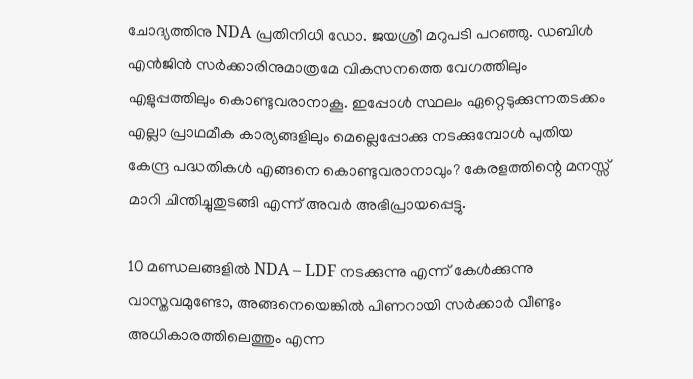ചോദ്യത്തിനു NDA പ്രതിനിധി ഡോ. ജയശ്രീ മറുപടി പറഞ്ഞു. ഡബിൾ എൻജിൻ സർക്കാരിനുമാത്രമേ വികസനത്തെ വേഗത്തിലും എളുപ്പത്തിലും കൊണ്ടുവരാനാകൂ. ഇപ്പോൾ സ്ഥലം ഏറ്റെടുക്കുന്നതടക്കം എല്ലാ പ്രാഥമീക കാര്യങ്ങളിലും മെല്ലെപ്പോക്കു നടക്കുമ്പോൾ പുതിയ കേന്ദ്ര പദ്ധതികൾ എങ്ങനെ കൊണ്ടുവരാനാവും? കേരളത്തിന്റെ മനസ്സ് മാറി ചിന്തിച്ചുതുടങ്ങി എന്ന് അവർ അഭിപ്രായപ്പെട്ടു.

10 മണ്ഡലങ്ങളിൽ NDA – LDF നടക്കുന്നു എന്ന് കേൾക്കുന്നു വാസ്തവമുണ്ടോ, അങ്ങനെയെങ്കിൽ പിണറായി സർക്കാർ വീണ്ടും അധികാരത്തിലെത്തും എന്ന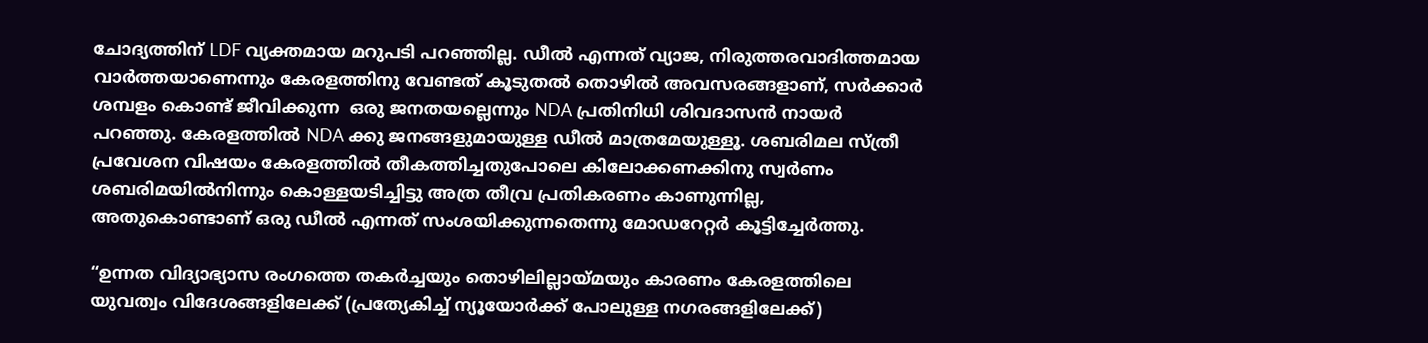ചോദ്യത്തിന് LDF വ്യക്തമായ മറുപടി പറഞ്ഞില്ല. ഡീൽ എന്നത് വ്യാജ, നിരുത്തരവാദിത്തമായ വാർത്തയാണെന്നും കേരളത്തിനു വേണ്ടത് കൂടുതൽ തൊഴിൽ അവസരങ്ങളാണ്, സർക്കാർ ശമ്പളം കൊണ്ട് ജീവിക്കുന്ന  ഒരു ജനതയല്ലെന്നും NDA പ്രതിനിധി ശിവദാസൻ നായർ പറഞ്ഞു. കേരളത്തിൽ NDA ക്കു ജനങ്ങളുമായുള്ള ഡീൽ മാത്രമേയുള്ളൂ. ശബരിമല സ്ത്രീ പ്രവേശന വിഷയം കേരളത്തിൽ തീകത്തിച്ചതുപോലെ കിലോക്കണക്കിനു സ്വർണം ശബരിമയിൽനിന്നും കൊള്ളയടിച്ചിട്ടു അത്ര തീവ്ര പ്രതികരണം കാണുന്നില്ല, അതുകൊണ്ടാണ് ഒരു ഡീൽ എന്നത് സംശയിക്കുന്നതെന്നു മോഡറേറ്റർ കൂട്ടിച്ചേർത്തു.

“ഉന്നത വിദ്യാഭ്യാസ രംഗത്തെ തകർച്ചയും തൊഴിലില്ലായ്മയും കാരണം കേരളത്തിലെ യുവത്വം വിദേശങ്ങളിലേക്ക് (പ്രത്യേകിച്ച് ന്യൂയോർക്ക് പോലുള്ള നഗരങ്ങളിലേക്ക്)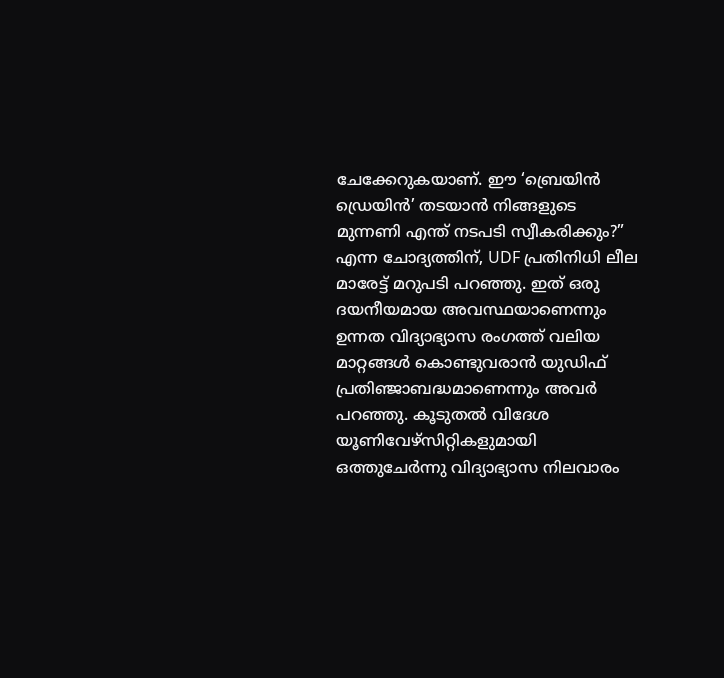ചേക്കേറുകയാണ്. ഈ ‘ബ്രെയിൻ ഡ്രെയിൻ’ തടയാൻ നിങ്ങളുടെ മുന്നണി എന്ത് നടപടി സ്വീകരിക്കും?” എന്ന ചോദ്യത്തിന്, UDF പ്രതിനിധി ലീല മാരേട്ട് മറുപടി പറഞ്ഞു. ഇത് ഒരു ദയനീയമായ അവസ്ഥയാണെന്നും ഉന്നത വിദ്യാഭ്യാസ രംഗത്ത് വലിയ മാറ്റങ്ങൾ കൊണ്ടുവരാൻ യുഡിഫ് പ്രതിഞ്ജാബദ്ധമാണെന്നും അവർ പറഞ്ഞു. കൂടുതൽ വിദേശ യൂണിവേഴ്സിറ്റികളുമായി ഒത്തുചേർന്നു വിദ്യാഭ്യാസ നിലവാരം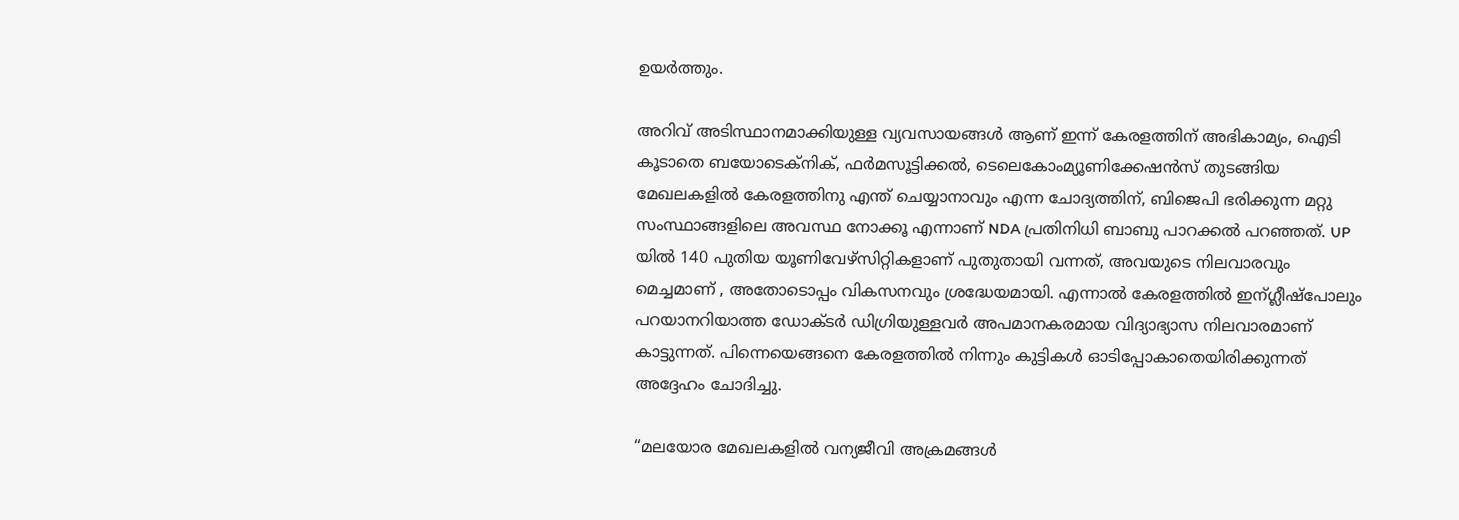ഉയർത്തും.

അറിവ് അടിസ്ഥാനമാക്കിയുള്ള വ്യവസായങ്ങൾ ആണ് ഇന്ന് കേരളത്തിന് അഭികാമ്യം, ഐടി കൂടാതെ ബയോടെക്‌നിക്, ഫർമസൂട്ടിക്കൽ, ടെലെകോംമ്യൂണിക്കേഷൻസ് തുടങ്ങിയ മേഖലകളിൽ കേരളത്തിനു എന്ത് ചെയ്യാനാവും എന്ന ചോദ്യത്തിന്, ബിജെപി ഭരിക്കുന്ന മറ്റു സംസ്ഥാങ്ങളിലെ അവസ്ഥ നോക്കൂ എന്നാണ് NDA പ്രതിനിധി ബാബു പാറക്കൽ പറഞ്ഞത്. UP യിൽ 140 പുതിയ യൂണിവേഴ്സിറ്റികളാണ് പുതുതായി വന്നത്, അവയുടെ നിലവാരവും മെച്ചമാണ് , അതോടൊപ്പം വികസനവും ശ്രദ്ധേയമായി. എന്നാൽ കേരളത്തിൽ ഇന്ഗ്ലീഷ്‌പോലും പറയാനറിയാത്ത ഡോക്ടർ ഡിഗ്രിയുള്ളവർ അപമാനകരമായ വിദ്യാഭ്യാസ നിലവാരമാണ് കാട്ടുന്നത്. പിന്നെയെങ്ങനെ കേരളത്തിൽ നിന്നും കുട്ടികൾ ഓടിപ്പോകാതെയിരിക്കുന്നത് അദ്ദേഹം ചോദിച്ചു.

“മലയോര മേഖലകളിൽ വന്യജീവി അക്രമങ്ങൾ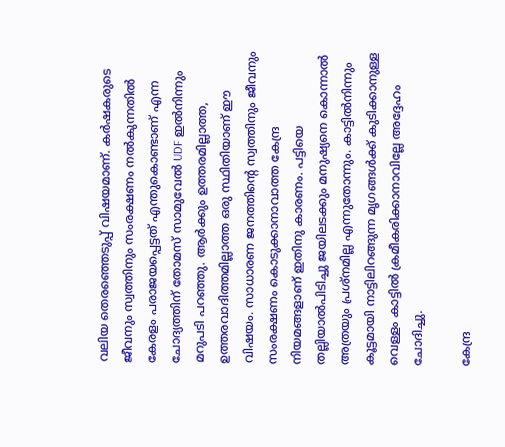വലിയ തെരഞ്ഞെടുപ്പ് വിഷയമാണ്. കർഷകരുടെ ജീവനും സ്വത്തിനും സംരക്ഷണം നൽകുന്നതിൽ കേരളം പരാജയപ്പെട്ടത് എന്തുകൊണ്ടാണ് എന്ന ചോദ്യത്തിന് തോമസ് സാമുവേൽ UDF ഇൽനിന്നും മറുപടി പറഞ്ഞു. ആർക്കും ഉത്തരമില്ലാത്ത, ഉത്തരവാദിത്തമില്ലാത്ത ഒരു സ്ഥിതിയാണ് ഈ വിഷയം. സാധാരണ ജനത്തിന്റെ സ്വത്തിനും ജീവനും സംരക്ഷണം കൊടുക്കാനാവാത്ത കേന്ദ്ര നിയമങ്ങളാണ് ഇതിനു കാരണം. പട്ടിയെ തല്ലിയാൽപിടിച്ചു ജയിലടക്കും മനുഷ്യനെ കൊന്നാൽ അത്രയും പ്രശ്‌നമില്ല എന്നുതോന്നും. കാട്ടിൽനിന്നും കൂട്ടമായി നാട്ടിലിറങ്ങുന്ന മൃഗങ്ങൾക്ക് കുടിക്കാനുള്ള വെള്ളം കാട്ടിൽ ക്രമീകരിക്കാനാവില്ലേ അദ്ദേഹം ചോദിച്ചു.

കേന്ദ്ര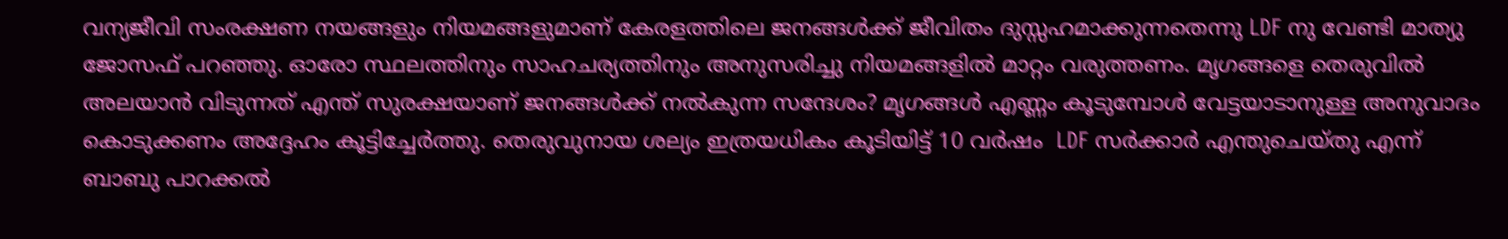വന്യജീവി സംരക്ഷണ നയങ്ങളും നിയമങ്ങളുമാണ് കേരളത്തിലെ ജനങ്ങൾക്ക് ജീവിതം ദുസ്സഹമാക്കുന്നതെന്നു LDF നു വേണ്ടി മാത്യു ജോസഫ് പറഞ്ഞു. ഓരോ സ്ഥലത്തിനും സാഹചര്യത്തിനും അനുസരിച്ചു നിയമങ്ങളിൽ മാറ്റം വരുത്തണം. മൃഗങ്ങളെ തെരുവിൽ അലയാൻ വിടുന്നത് എന്ത് സുരക്ഷയാണ് ജനങ്ങൾക്ക് നൽകുന്ന സന്ദേശം? മൃഗങ്ങൾ എണ്ണം കൂടുമ്പോൾ വേട്ടയാടാനുള്ള അനുവാദം കൊടുക്കണം അദ്ദേഹം കൂട്ടിച്ചേർത്തു. തെരുവുനായ ശല്യം ഇത്രയധികം കൂടിയിട്ട് 10 വർഷം  LDF സർക്കാർ എന്തുചെയ്തു എന്ന് ബാബു പാറക്കൽ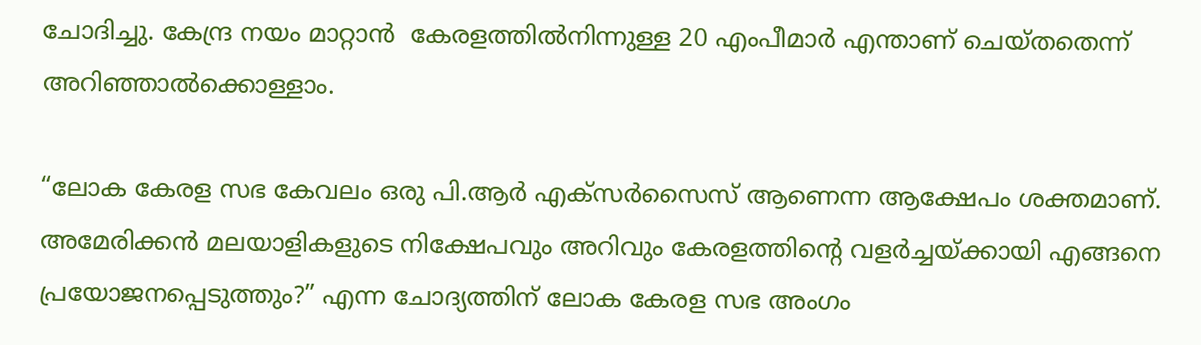ചോദിച്ചു. കേന്ദ്ര നയം മാറ്റാൻ  കേരളത്തിൽനിന്നുള്ള 20 എംപീമാർ എന്താണ് ചെയ്തതെന്ന് അറിഞ്ഞാൽക്കൊള്ളാം.

“ലോക കേരള സഭ കേവലം ഒരു പി.ആർ എക്സർസൈസ് ആണെന്ന ആക്ഷേപം ശക്തമാണ്. അമേരിക്കൻ മലയാളികളുടെ നിക്ഷേപവും അറിവും കേരളത്തിന്റെ വളർച്ചയ്ക്കായി എങ്ങനെ പ്രയോജനപ്പെടുത്തും?” എന്ന ചോദ്യത്തിന് ലോക കേരള സഭ അംഗം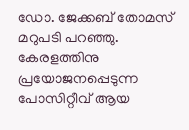ഡോ. ജേക്കബ് തോമസ് മറുപടി പറഞ്ഞു. കേരളത്തിനു പ്രയോജനപ്പെടുന്ന പോസിറ്റീവ് ആയ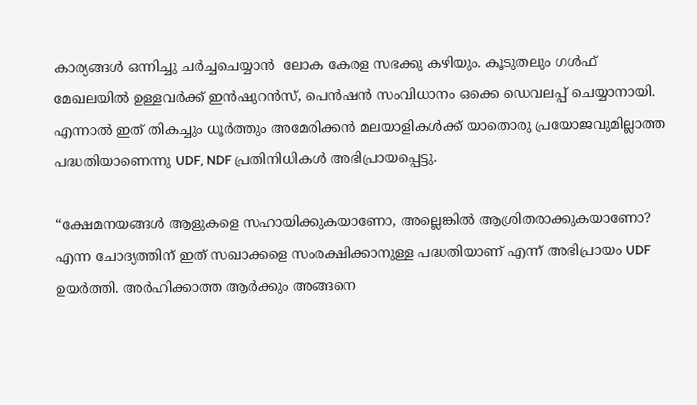കാര്യങ്ങൾ ഒന്നിച്ചു ചർച്ചചെയ്യാൻ  ലോക കേരള സഭക്കു കഴിയും. കൂടുതലും ഗൾഫ് മേഖലയിൽ ഉള്ളവർക്ക് ഇൻഷുറൻസ്, പെൻഷൻ സംവിധാനം ഒക്കെ ഡെവലപ്പ് ചെയ്യാനായി. എന്നാൽ ഇത് തികച്ചും ധൂർത്തും അമേരിക്കൻ മലയാളികൾക്ക് യാതൊരു പ്രയോജവുമില്ലാത്ത പദ്ധതിയാണെന്നു UDF, NDF പ്രതിനിധികൾ അഭിപ്രായപ്പെട്ടു.

“ക്ഷേമനയങ്ങൾ ആളുകളെ സഹായിക്കുകയാണോ, അല്ലെങ്കിൽ ആശ്രിതരാക്കുകയാണോ? എന്ന ചോദ്യത്തിന് ഇത് സഖാക്കളെ സംരക്ഷിക്കാനുള്ള പദ്ധതിയാണ് എന്ന് അഭിപ്രായം UDF ഉയർത്തി. അർഹിക്കാത്ത ആർക്കും അങ്ങനെ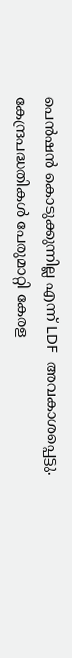പെൻഷൻ കൊടുക്കുന്നില്ല എന്ന് LDF  അവകാശപ്പെട്ടു. കേന്ദ്രപദ്ധതികൾ പേരുമാറ്റി കേരള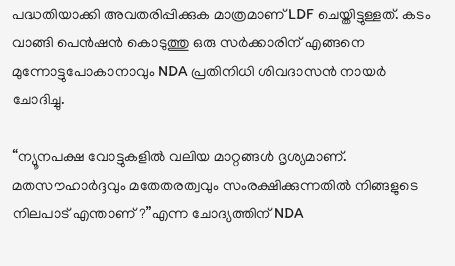പദ്ധതിയാക്കി അവതരിപ്പിക്കുക മാത്രമാണ് LDF ചെയ്തിട്ടുള്ളത്. കടം വാങ്ങി പെൻഷൻ കൊടുത്തു ഒരു സർക്കാരിന് എങ്ങനെ മുന്നോട്ടുപോകാനാവും NDA പ്രതിനിധി ശിവദാസൻ നായർ ചോദിച്ചു.

“ന്യൂനപക്ഷ വോട്ടുകളിൽ വലിയ മാറ്റങ്ങൾ ദൃശ്യമാണ്. മതസൗഹാർദ്ദവും മതേതരത്വവും സംരക്ഷിക്കുന്നതിൽ നിങ്ങളുടെ നിലപാട് എന്താണ്?”എന്ന ചോദ്യത്തിന് NDA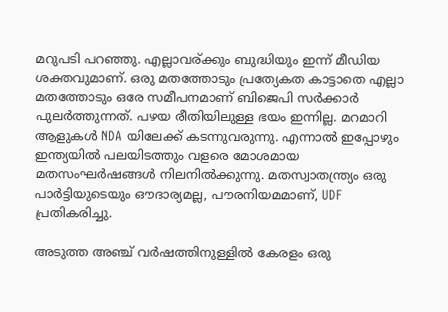മറുപടി പറഞ്ഞു. എല്ലാവര്ക്കും ബുദ്ധിയും ഇന്ന് മീഡിയ ശക്തവുമാണ്. ഒരു മതത്തോടും പ്രത്യേകത കാട്ടാതെ എല്ലാ മതത്തോടും ഒരേ സമീപനമാണ് ബിജെപി സർക്കാർ പുലർത്തുന്നത്. പഴയ രീതിയിലുള്ള ഭയം ഇന്നില്ല. മറമാറി ആളുകൾ NDA യിലേക്ക് കടന്നുവരുന്നു. എന്നാൽ ഇപ്പോഴും ഇന്ത്യയിൽ പലയിടത്തും വളരെ മോശമായ മതസംഘർഷങ്ങൾ നിലനിൽക്കുന്നു. മതസ്വാതന്ത്ര്യം ഒരു പാർട്ടിയുടെയും ഔദാര്യമല്ല, പൗരനിയമമാണ്, UDF പ്രതികരിച്ചു.

അടുത്ത അഞ്ച് വർഷത്തിനുള്ളിൽ കേരളം ഒരു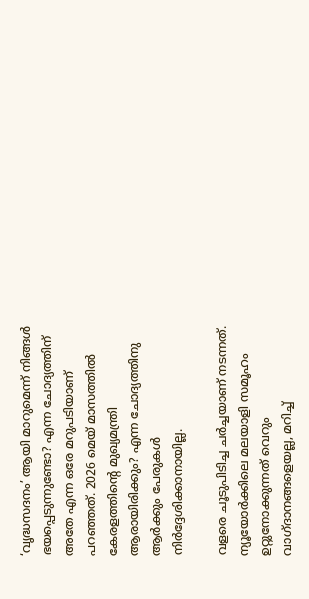‘വൃദ്ധസദനം’ ആയി മാറുമെന്ന് നിങ്ങൾ ഭയപ്പെടുന്നുണ്ടോ? എന്ന ചോദ്യത്തിന് അതേ എന്ന ഒരേ മറുപടിയാണ് പറഞ്ഞത്. 2026 മെയ് മാസത്തിൽ കേരളത്തിന്റെ മുഖ്യമന്ത്രി ആരായിരിക്കും? എന്ന ചോദ്യത്തിനു ആർക്കും പേരുകൾ നിർദ്ദേശിക്കാനായില്ല.

വളരെ ചൂടുപിടിച്ച ചർച്ചയാണ് നടന്നത്. ന്യൂയോർക്കിലെ മലയാളി സമൂഹം ഉറ്റുനോക്കുന്നത് വെറും വാഗ്ദാനങ്ങളെയല്ല, മറിച്ച്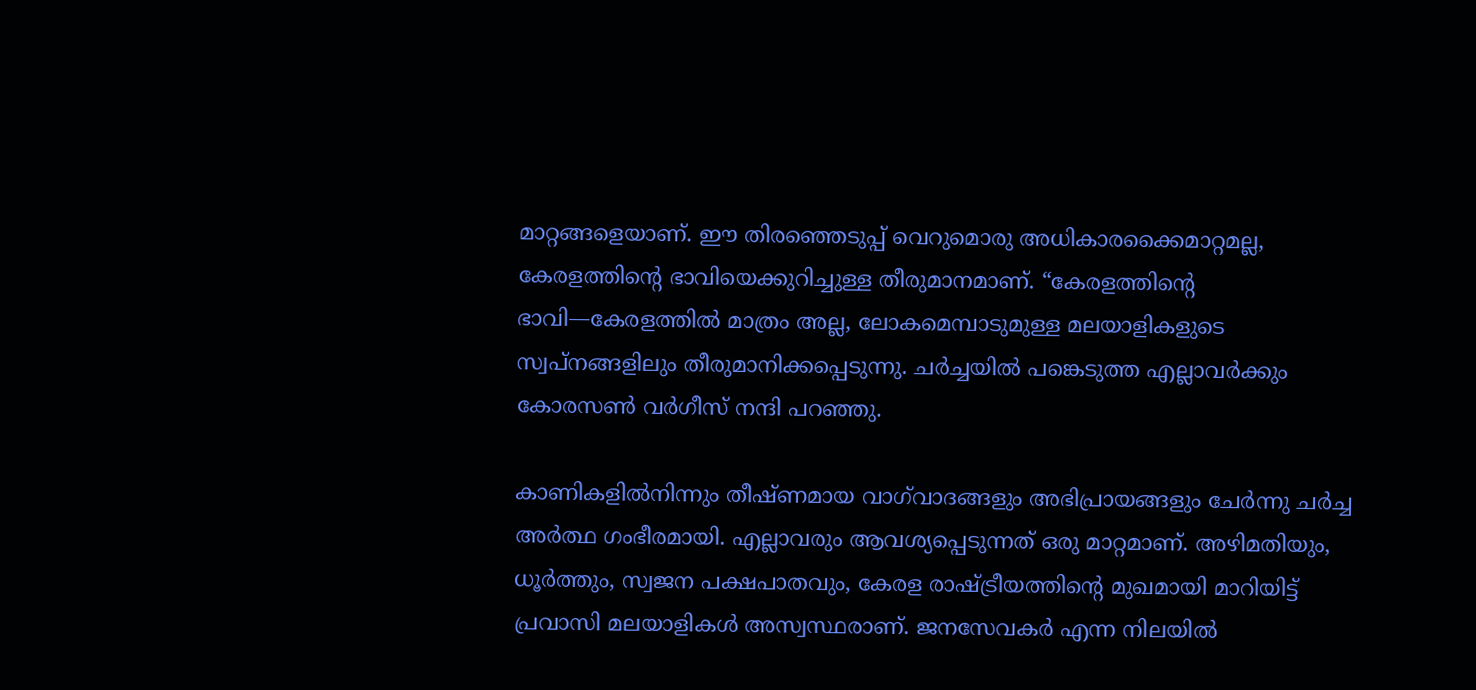മാറ്റങ്ങളെയാണ്. ഈ തിരഞ്ഞെടുപ്പ് വെറുമൊരു അധികാരക്കൈമാറ്റമല്ല, കേരളത്തിന്റെ ഭാവിയെക്കുറിച്ചുള്ള തീരുമാനമാണ്. “കേരളത്തിന്റെ ഭാവി—കേരളത്തിൽ മാത്രം അല്ല, ലോകമെമ്പാടുമുള്ള മലയാളികളുടെ സ്വപ്നങ്ങളിലും തീരുമാനിക്കപ്പെടുന്നു. ചര്‍ച്ചയിൽ പങ്കെടുത്ത എല്ലാവർക്കും കോരസൺ വർഗീസ് നന്ദി പറഞ്ഞു.

കാണികളിൽനിന്നും തീഷ്ണമായ വാഗ്‌വാദങ്ങളും അഭിപ്രായങ്ങളും ചേർന്നു ചർച്ച അർത്ഥ ഗംഭീരമായി. എല്ലാവരും ആവശ്യപ്പെടുന്നത് ഒരു മാറ്റമാണ്. അഴിമതിയും, ധൂർത്തും, സ്വജന പക്ഷപാതവും, കേരള രാഷ്ട്രീയത്തിന്റെ മുഖമായി മാറിയിട്ട് പ്രവാസി മലയാളികൾ അസ്വസ്ഥരാണ്. ജനസേവകർ എന്ന നിലയിൽ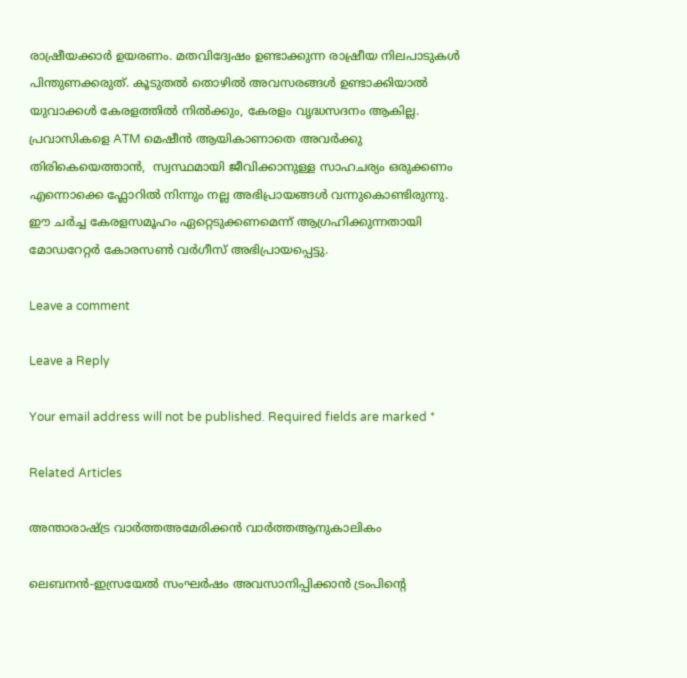രാഷ്രീയക്കാർ ഉയരണം. മതവിദ്വേഷം ഉണ്ടാക്കുന്ന രാഷ്രീയ നിലപാടുകൾ പിന്തുണക്കരുത്. കൂടുതൽ തൊഴിൽ അവസരങ്ങൾ ഉണ്ടാക്കിയാൽ യുവാക്കൾ കേരളത്തിൽ നിൽക്കും, കേരളം വൃദ്ധസദനം ആകില്ല. പ്രവാസികളെ ATM മെഷീൻ ആയികാണാതെ അവർക്കു തിരികെയെത്താൻ,  സ്വസ്ഥമായി ജീവിക്കാനുള്ള സാഹചര്യം ഒരുക്കണം എന്നൊക്കെ ഫ്ലോറിൽ നിന്നും നല്ല അഭിപ്രായങ്ങൾ വന്നുകൊണ്ടിരുന്നു. ഈ ചർച്ച കേരളസമൂഹം ഏറ്റെടുക്കണമെന്ന് ആഗ്രഹിക്കുന്നതായി മോഡറേറ്റർ കോരസൺ വർഗീസ് അഭിപ്രായപ്പെട്ടു.

Leave a comment

Leave a Reply

Your email address will not be published. Required fields are marked *

Related Articles

അന്താരാഷ്ട്ര വാർത്തഅമേരിക്കൻ വാർത്തആനുകാലികം

ലെബനന്‍-ഇസ്രയേല്‍ സംഘര്‍ഷം അവസാനിപ്പിക്കാന്‍ ട്രംപിന്റെ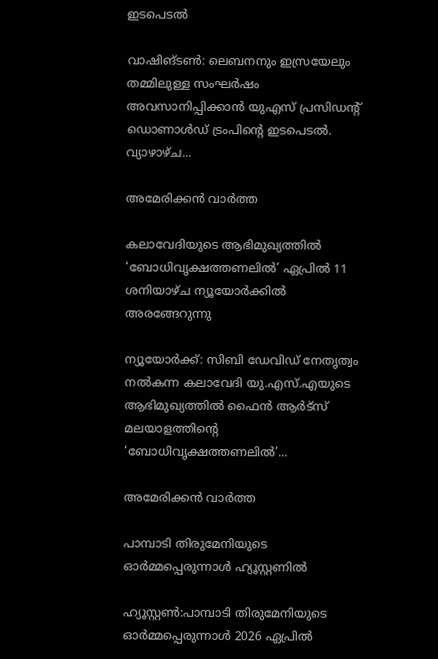ഇടപെടല്‍

വാഷിങ്ടൺ: ലെബനനും ഇസ്രയേലും തമ്മിലുള്ള സംഘർഷം അവസാനിപ്പിക്കാൻ യുഎസ് പ്രസിഡന്റ് ഡൊണാൾഡ് ട്രംപിന്റെ ഇടപെടൽ. വ്യാഴാഴ്ച...

അമേരിക്കൻ വാർത്ത

കലാവേദിയുടെ ആഭിമുഖ്യത്തില്‍ ‘ബോധിവൃക്ഷത്തണലില്‍’ ഏപ്രില്‍ 11 ശനിയാഴ്ച ന്യൂയോര്‍ക്കില്‍ അരങ്ങേറുന്നു

ന്യൂയോര്‍ക്ക്: സിബി ഡേവിഡ് നേതൃത്വം നല്‍കന്ന കലാവേദി യു.എസ്.എയുടെ ആഭിമുഖ്യത്തില്‍ ഫൈന്‍ ആര്‍ട്‌സ് മലയാളത്തിന്റെ ‘ബോധിവൃക്ഷത്തണലില്‍’...

അമേരിക്കൻ വാർത്ത

പാമ്പാടി തിരുമേനിയുടെ ഓർമ്മപ്പെരുന്നാൾ ഹ്യൂസ്റ്റണിൽ

ഹ്യൂസ്റ്റൺ:പാമ്പാടി തിരുമേനിയുടെ ഓർമ്മപ്പെരുന്നാൾ 2026 ഏപ്രിൽ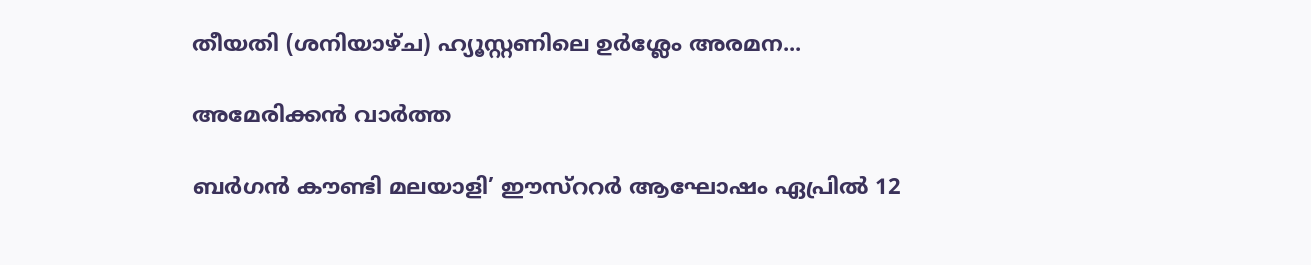തീയതി (ശനിയാഴ്ച) ഹ്യൂസ്റ്റണിലെ ഉർശ്ലേം അരമന...

അമേരിക്കൻ വാർത്ത

ബര്‍ഗന്‍ കൗണ്ടി മലയാളി’ ഈസ്‌ററര്‍ ആഘോഷം ഏപ്രില്‍ 12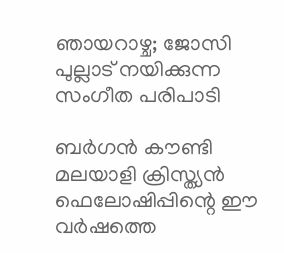ഞായറാഴ്ച; ജോസി പുല്ലാട് നയിക്കുന്ന സംഗീത പരിപാടി

ബര്‍ഗന്‍ കൗണ്ടി മലയാളി ക്രിസ്ത്യന്‍ ഫെലോഷിപ്പിന്റെ ഈ വര്‍ഷത്തെ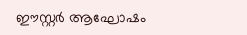ഈസ്റ്റര്‍ ആഘോഷം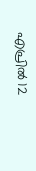എപ്രില്‍ 12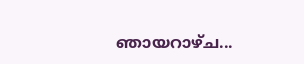ഞായറാഴ്ച...